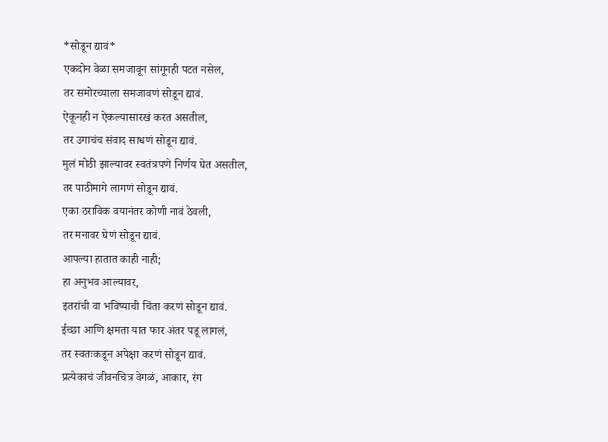*सोडून द्यावं*
एकदोन वेळा समजावून सांगूनही पटत नसेल,
तर समोरच्याला समजावणं सोडून द्यावं.
ऐकूनही न ऐकल्यासारखं करत असतील,
तर उगाचंच संवाद साधणं सोडून द्यावं.
मुलं मोठी झाल्यावर स्वतंत्रपणे निर्णय घेत असतील,
तर पाठीमागे लागणं सोडून द्यावं.
एका ठराविक वयानंतर कोणी नावं ठेवली,
तर मनावर घेणं सोडून द्यावं.
आपल्या हातात काही नाही;
हा अनुभव आल्यावर,
इतरांची वा भविष्याची चिंता करणं सोडून द्यावं.
ईच्छा आणि क्षमता यात फार अंतर पडू लागलं,
तर स्वतःकडून अपेक्षा करणं सोडून द्यावं.
प्रत्येकाचं जीवनचित्र वेगळं, आकार, रंग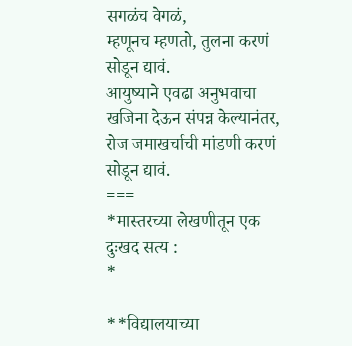सगळंच वेगळं,
म्हणूनच म्हणतो, तुलना करणं सोडून द्यावं.
आयुष्याने एवढा अनुभवाचा खजिना देऊन संपन्न केल्यानंतर,
रोज जमाखर्चाची मांडणी करणं सोडून द्यावं.
===
*मास्तरच्या लेखणीतून एक दुःखद सत्य :
*

**विद्यालयाच्या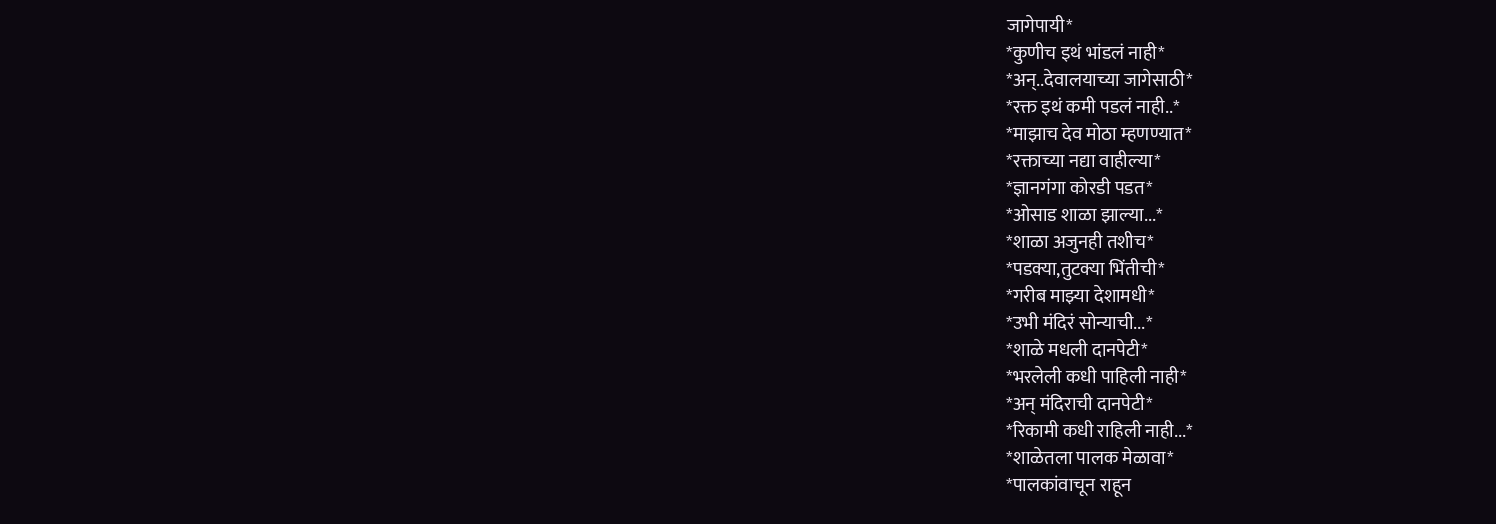जागेपायी*
*कुणीच इथं भांडलं नाही*
*अन्..देवालयाच्या जागेसाठी*
*रक्त इथं कमी पडलं नाही..*
*माझाच देव मोठा म्हणण्यात*
*रक्ताच्या नद्या वाहील्या*
*ज्ञानगंगा कोरडी पडत*
*ओसाड शाळा झाल्या...*
*शाळा अजुनही तशीच*
*पडक्या,तुटक्या भिंतीची*
*गरीब माझ्या देशामधी*
*उभी मंदिरं सोन्याची...*
*शाळे मधली दानपेटी*
*भरलेली कधी पाहिली नाही*
*अन् मंदिराची दानपेटी*
*रिकामी कधी राहिली नाही...*
*शाळेतला पालक मेळावा*
*पालकांवाचून राहून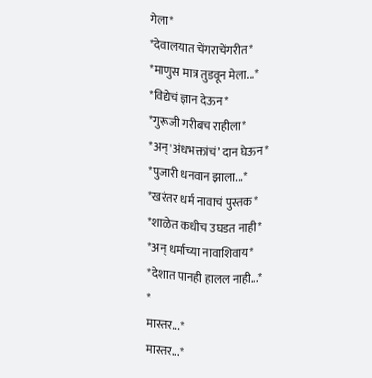गेला*
*देवालयात चेंगराचेंगरीत*
*माणुस मात्र तुडवून मेला...*
*विद्येचं ज्ञान देऊन*
*गुरूजी गरीबच राहीला*
*अन्'अंधभक्तांचं’ दान घेऊन*
*पुजारी धनवान झाला...*
*खरंतर धर्म नावाचं पुस्तक*
*शाळेत कधीच उघडत नाही*
*अन् धर्माच्या नावाशिवाय*
*देशात पानही हालल नाही...*
*
मास्तर...*
मास्तर...*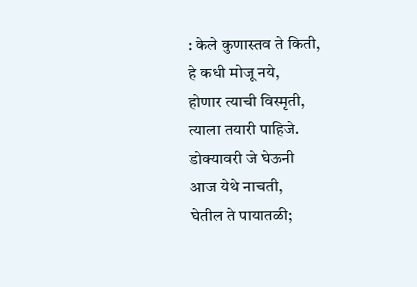: केले कुणास्तव ते किती,
हे कधी मोजू नये,
होणार त्याची विस्मृती,
त्याला तयारी पाहिजे.
डोक्यावरी जे घेऊनी
आज येथे नाचती,
घेतील ते पायातळी;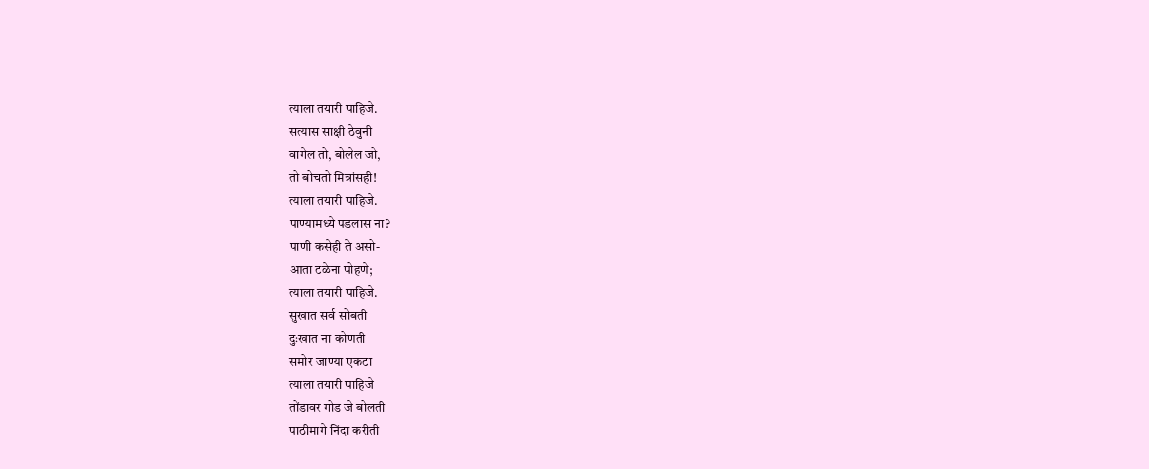त्याला तयारी पाहिजे.
सत्यास साक्षी ठेवुनी
वागेल तो, बोलेल जो,
तो बोचतो मित्रांसही!
त्याला तयारी पाहिजे.
पाण्यामध्ये पडलास ना?
पाणी कसेही ते असो-
आता टळेना पोहणे;
त्याला तयारी पाहिजे.
सुखात सर्व सोबती
दुःखात ना कोणती
समोर जाण्या एकटा
त्याला तयारी पाहिजे
तोंडावर गोड जे बोलती
पाठीमागे निंदा करीती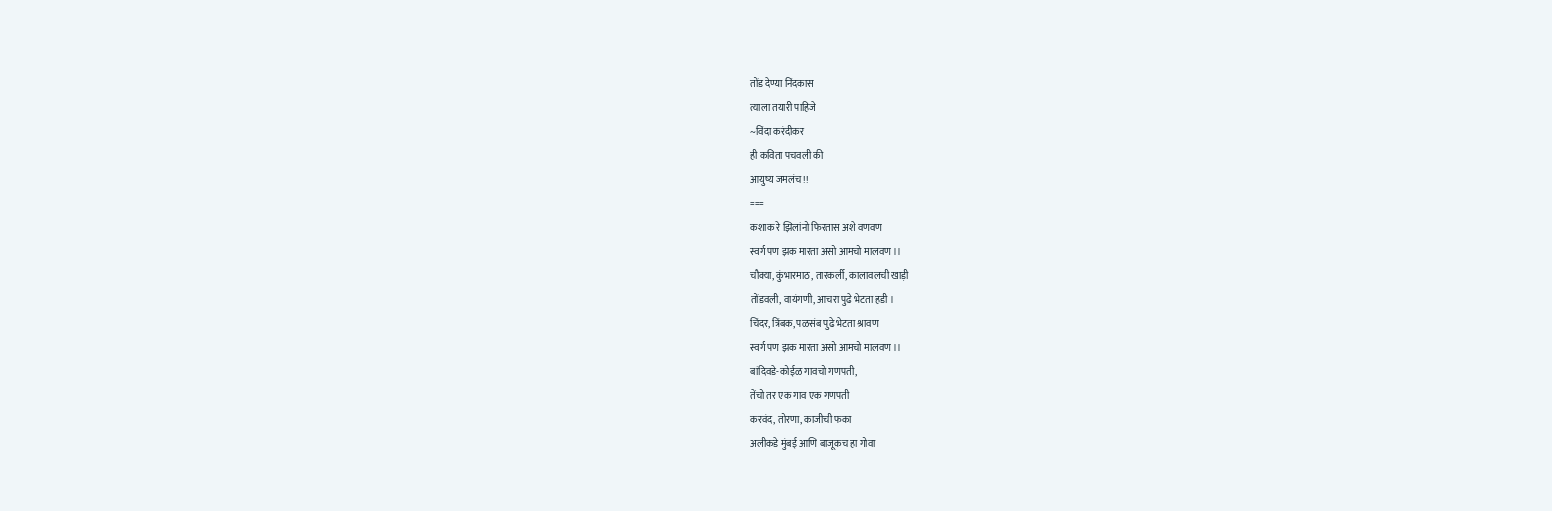तोंड देण्या निंदकास
त्याला तयारी पाहिजे
~विंदा करंदीकर
ही कविता पचवली की
आयुष्य जमलंच !!
===
कशाक रे झिलांनो फिरतास अशे वणवण
स्वर्ग पण झक मारता असो आमचो मालवण ।।
चौक्या, कुंभारमाठ, तारकर्ली, कालावलची खाड़ी
तोंडवली, वायंगणी, आचरा पुढे भेटता हडी ।
चिंदर, त्रिंबक, पळसंब पुढे भेटता श्रावण
स्वर्ग पण झक मारता असो आमचो मालवण ।।
बांदिवडे-कोईळ गावचो गणपती,
तेंचो तर एक गाव एक गणपती
करवंद, तोरणा, काजीची फका
अलीकडे मुंबई आणि बाजूकच हा गोवा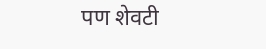पण शेवटी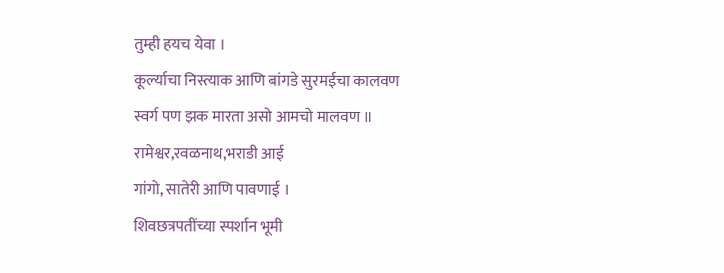तुम्ही हयच येवा ।
कूर्ल्याचा निस्त्याक आणि बांगडे सुरमईचा कालवण
स्वर्ग पण झक मारता असो आमचो मालवण ॥
रामेश्वर,रवळनाथ,भराडी आई
गांगो, सातेरी आणि पावणाई ।
शिवछत्रपतींच्या स्पर्शान भूमी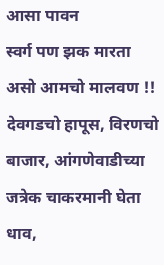आसा पावन
स्वर्ग पण झक मारता असो आमचो मालवण !!
देवगडचो हापूस, विरणचो बाजार, आंगणेवाडीच्या जत्रेक चाकरमानी घेता धाव,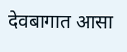देवबागात आसा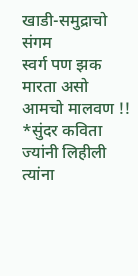खाडी-समुद्राचो संगम
स्वर्ग पण झक मारता असो आमचो मालवण !!
*सुंदर कविता ज्यांनी लिहीली त्यांना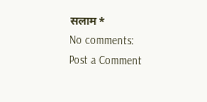सलाम*
No comments:
Post a Comment